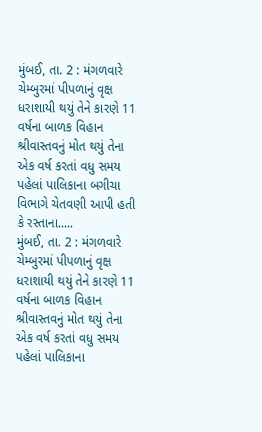મુંબઈ, તા. 2 : મંગળવારે ચેમ્બુરમાં પીપળાનું વૃક્ષ ધરાશાયી થયું તેને કારણે 11 વર્ષના બાળક વિહાન શ્રીવાસ્તવનું મોત થયું તેના એક વર્ષ કરતાં વધુ સમય પહેલાં પાલિકાના બગીચા વિભાગે ચેતવણી આપી હતી કે રસ્તાના.....
મુંબઈ, તા. 2 : મંગળવારે ચેમ્બુરમાં પીપળાનું વૃક્ષ ધરાશાયી થયું તેને કારણે 11 વર્ષના બાળક વિહાન શ્રીવાસ્તવનું મોત થયું તેના એક વર્ષ કરતાં વધુ સમય પહેલાં પાલિકાના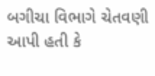બગીચા વિભાગે ચેતવણી આપી હતી કે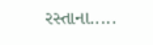રસ્તાના.....